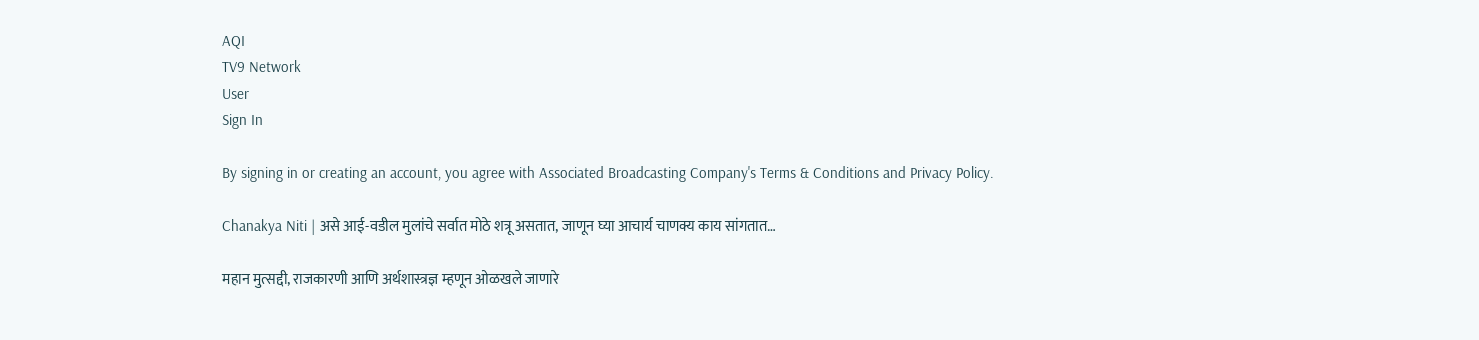AQI
TV9 Network
User
Sign In

By signing in or creating an account, you agree with Associated Broadcasting Company's Terms & Conditions and Privacy Policy.

Chanakya Niti | असे आई-वडील मुलांचे सर्वात मोठे शत्रू असतात, जाणून घ्या आचार्य चाणक्य काय सांगतात…

महान मुत्सद्दी, राजकारणी आणि अर्थशास्त्रज्ञ म्हणून ओळखले जाणारे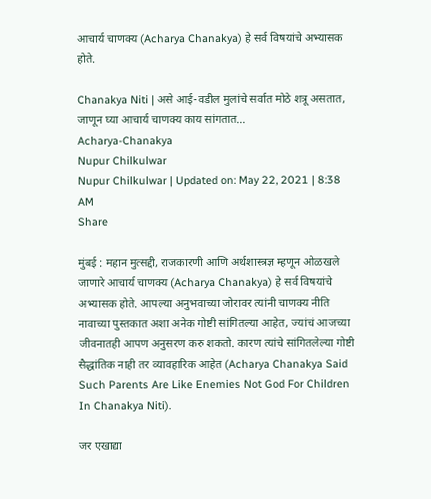आचार्य चाणक्य (Acharya Chanakya) हे सर्व विषयांचे अभ्यासक होते.

Chanakya Niti | असे आई-वडील मुलांचे सर्वात मोठे शत्रू असतात, जाणून घ्या आचार्य चाणक्य काय सांगतात...
Acharya-Chanakya
Nupur Chilkulwar
Nupur Chilkulwar | Updated on: May 22, 2021 | 8:38 AM
Share

मुंबई : महान मुत्सद्दी, राजकारणी आणि अर्थशास्त्रज्ञ म्हणून ओळखले जाणारे आचार्य चाणक्य (Acharya Chanakya) हे सर्व विषयांचे अभ्यासक होते. आपल्या अनुभवाच्या जोरावर त्यांनी चाणक्य नीति नावाच्या पुस्तकात अशा अनेक गोष्टी सांगितल्या आहेत, ज्यांचं आजच्या जीवनातही आपण अनुसरण करु शकतो. कारण त्यांचे सांगितलेल्या गोष्टी सैद्धांतिक नाही तर व्यावहारिक आहेत (Acharya Chanakya Said Such Parents Are Like Enemies Not God For Children In Chanakya Niti).

जर एखाद्या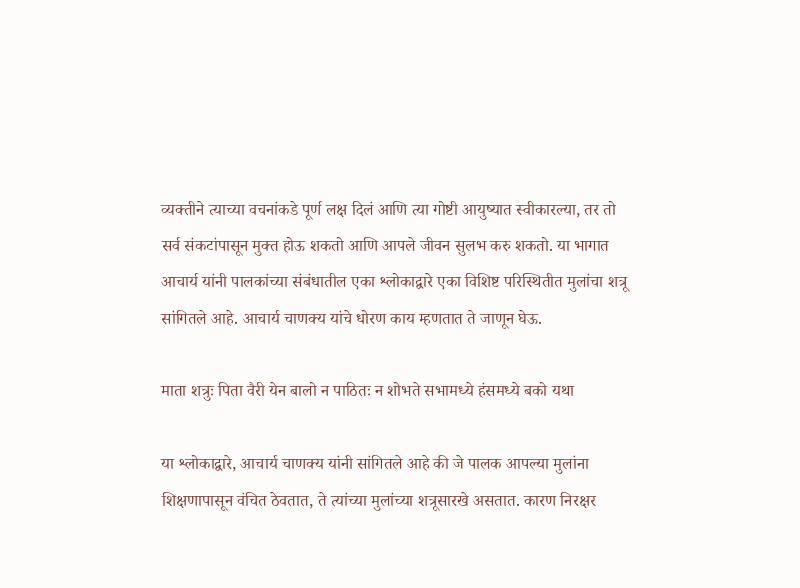व्यक्तीने त्याच्या वचनांकडे पूर्ण लक्ष दिलं आणि त्या गोष्टी आयुष्यात स्वीकारल्या, तर तो सर्व संकटांपासून मुक्त होऊ शकतो आणि आपले जीवन सुलभ करु शकतो. या भागात आचार्य यांनी पालकांच्या संबंधातील एका श्लोकाद्वारे एका विशिष्ट परिस्थितीत मुलांचा शत्रू सांगितले आहे. आचार्य चाणक्य यांचे धोरण काय म्हणतात ते जाणून घेऊ.

माता शत्रुः पिता वैरी येन बालो न पाठितः न शोभते सभामध्ये हंसमध्ये बको यथा

या श्लोकाद्वारे, आचार्य चाणक्य यांनी सांगितले आहे की जे पालक आपल्या मुलांना शिक्षणापासून वंचित ठेवतात, ते त्यांच्या मुलांच्या शत्रूसारखे असतात. कारण निरक्षर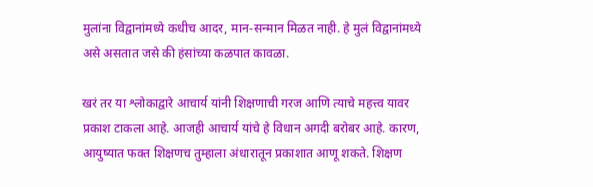मुलांना विद्वानांमध्ये कधीच आदर, मान-सन्मान मिळत नाही. हे मुलं विद्वानांमध्ये असे असतात जसे की हंसांच्या कळपात कावळा.

खरं तर या श्लोकाद्वारे आचार्य यांनी शिक्षणाची गरज आणि त्याचे महत्त्व यावर प्रकाश टाकला आहे. आजही आचार्य यांचे हे विधान अगदी बरोबर आहे. कारण, आयुष्यात फक्त शिक्षणच तुम्हाला अंधारातून प्रकाशात आणू शकते. शिक्षण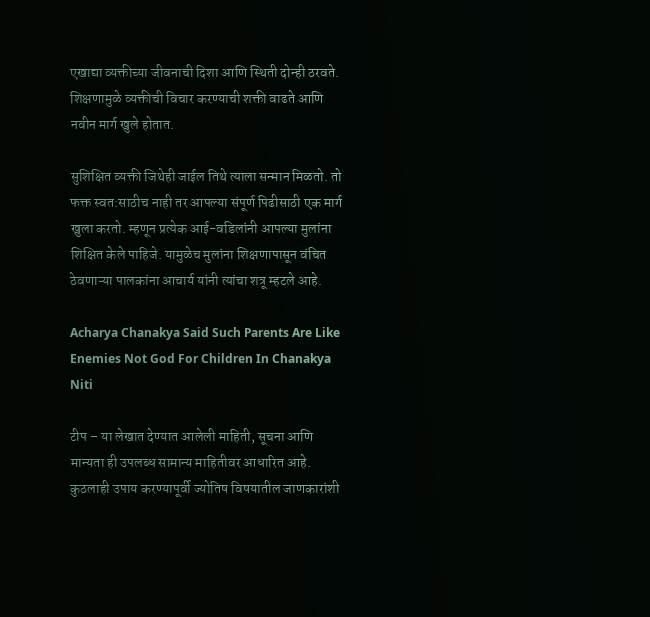एखाद्या व्यक्तीच्या जीवनाची दिशा आणि स्थिती दोन्ही ठरवते. शिक्षणामुळे व्यक्तीची विचार करण्याची शक्ती वाढते आणि नवीन मार्ग खुले होतात.

सुशिक्षित व्यक्ती जिथेही जाईल तिथे त्याला सन्मान मिळतो. तो फक्त स्वत:साठीच नाही तर आपल्या संपूर्ण पिढीसाठी एक मार्ग खुला करतो. म्हणून प्रत्येक आई-वडिलांनी आपल्या मुलांना शिक्षित केले पाहिजे. यामुळेच मुलांना शिक्षणापासून वंचित ठेवणाऱ्या पालकांना आचार्य यांनी त्यांचा शत्रू म्हटले आहे.

Acharya Chanakya Said Such Parents Are Like Enemies Not God For Children In Chanakya Niti

टीप – या लेखात देण्यात आलेली माहिती, सूचना आणि मान्यता ही उपलब्ध सामान्य माहितीवर आधारित आहे. कुठलाही उपाय करण्यापूर्वी ज्योतिष विषयातील जाणकारांशी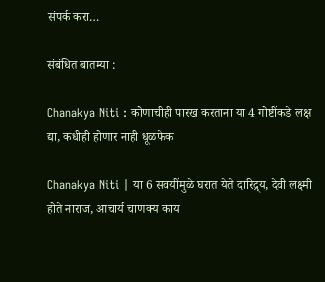संपर्क करा…

संबंधित बातम्या :

Chanakya Niti : कोणाचीही पारख करताना या 4 गोष्टींकडे लक्ष द्या, कधीही होणार नाही धूळफेक

Chanakya Niti | या 6 सवयींमुळे घरात येते दारिद्र्य, देवी लक्ष्मी होते नाराज, आचार्य चाणक्य काय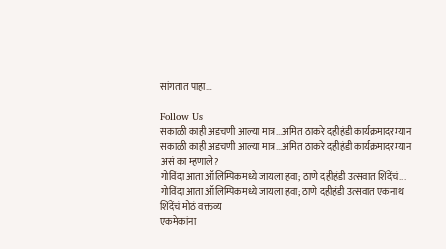सांगतात पाहा…

Follow Us
सकाळी काही अडचणी आल्या मात्र...अमित ठाकरे दहीहंडी कार्यक्रमादरम्यान
सकाळी काही अडचणी आल्या मात्र...अमित ठाकरे दहीहंडी कार्यक्रमादरम्यान असं का म्हणाले?
गोविंदा आता ऑलिम्पिकमध्ये जायला हवा; ठाणे दहीहंडी उत्सवात शिंदेंचं...
गोविंदा आता ऑलिम्पिकमध्ये जायला हवा; ठाणे दहीहंडी उत्सवात एकनाथ शिंदेंचं मोठं वक्तव्य
एकमेकांना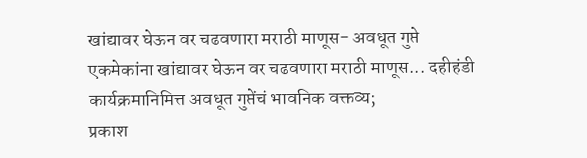खांद्यावर घेऊन वर चढवणारा मराठी माणूस- अवधूत गुप्ते
एकमेकांना खांद्यावर घेऊन वर चढवणारा मराठी माणूस... दहीहंडी कार्यक्रमानिमित्त अवधूत गुप्तेंचं भावनिक वक्तव्य;
प्रकाश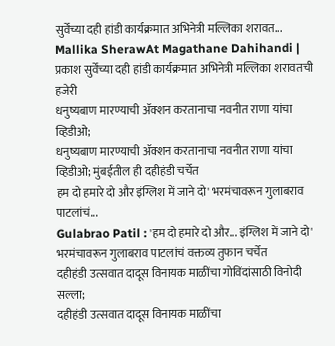सुर्वेंच्या दही हांडी कार्यक्रमात अभिनेत्री मल्लिका शरावत...
Mallika SherawAt Magathane Dahihandi | प्रकाश सुर्वेंच्या दही हांडी कार्यक्रमात अभिनेत्री मल्लिका शरावतची हजेरी
धनुष्यबाण मारण्याची ॲक्शन करतानाचा नवनीत राणा यांचा व्हिडीओ;
धनुष्यबाण मारण्याची ॲक्शन करतानाचा नवनीत राणा यांचा व्हिडीओ; मुंबईतील ही दहीहंडी चर्चेत
हम दो हमारे दो और इंग्लिश में जाने दो' भरमंचावरून गुलाबराव पाटलांचं...
Gulabrao Patil : 'हम दो हमारे दो और... इंग्लिश में जाने दो' भरमंचावरून गुलाबराव पाटलांचं वक्तव्य तुफान चर्चेत
दहीहंडी उत्सवात दादूस विनायक माळींचा गोविंदांसाठी विनोदी सल्ला;
दहीहंडी उत्सवात दादूस विनायक माळींचा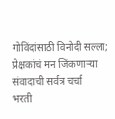गोविंदांसाठी विनोदी सल्ला; प्रेक्षकांचं मन जिंकणाऱ्या संवादाची सर्वत्र चर्चा
भरती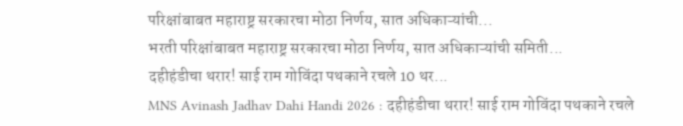परिक्षांबाबत महाराष्ट्र सरकारचा मोठा निर्णय, सात अधिकाऱ्यांची...
भरती परिक्षांबाबत महाराष्ट्र सरकारचा मोठा निर्णय, सात अधिकाऱ्यांची समिती...
दहीहंडीचा थरार! साई राम गोविंदा पथकाने रचले 10 थर...
MNS Avinash Jadhav Dahi Handi 2026 : दहीहंडीचा थरार! साई राम गोविंदा पथकाने रचले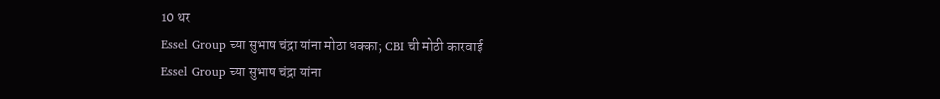10 थर
Essel Group च्या सुभाष चंद्रा यांना मोठा धक्का; CBI ची मोठी कारवाई
Essel Group च्या सुभाष चंद्रा यांना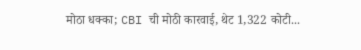मोठा धक्का; CBI ची मोठी कारवाई, थेट 1,322 कोटी...